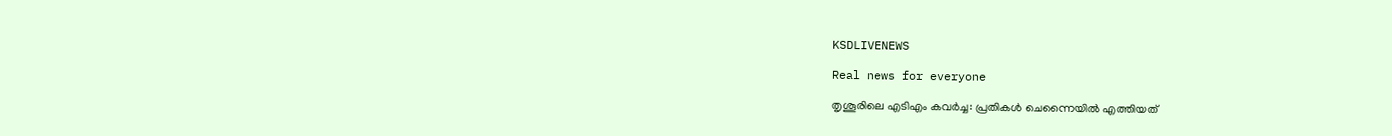KSDLIVENEWS

Real news for everyone

തൃശൂരിലെ എടിഎം കവർച്ച: പ്രതികൾ ചെന്നൈയിൽ എത്തിയത്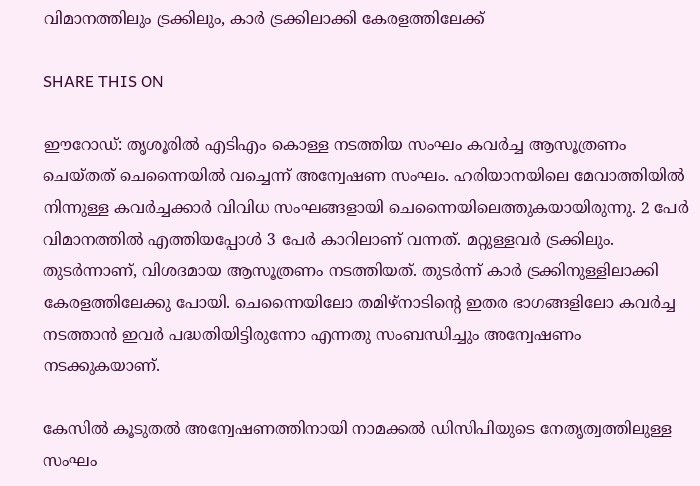വിമാനത്തിലും ട്രക്കിലും, കാർ ട്രക്കിലാക്കി കേരളത്തിലേക്ക്

SHARE THIS ON

ഈറോഡ്: തൃശൂരിൽ എടിഎം കൊള്ള നടത്തിയ സംഘം കവർച്ച ആസൂത്രണം ചെയ്തത് ചെന്നൈയിൽ വച്ചെന്ന് അന്വേഷണ സംഘം. ഹരിയാനയിലെ മേവാത്തിയിൽ നിന്നുള്ള കവർച്ചക്കാർ വിവിധ സംഘങ്ങളായി ചെന്നൈയിലെത്തുകയായിരുന്നു. 2 പേർ വിമാനത്തിൽ എത്തിയപ്പോൾ 3 പേർ കാറിലാണ് വന്നത്. മറ്റുള്ളവർ ട്രക്കിലും. തുടർന്നാണ്, വിശദമായ ആസൂത്രണം നടത്തിയത്. തുടർന്ന് കാർ ട്രക്കിനുള്ളിലാക്കി കേരളത്തിലേക്കു പോയി. ചെന്നൈയിലോ തമിഴ്നാടിന്റെ ഇതര ഭാഗങ്ങളിലോ കവർച്ച നടത്താൻ ഇവർ പദ്ധതിയിട്ടിരുന്നോ എന്നതു സംബന്ധിച്ചും അന്വേഷണം നടക്കുകയാണ്.

കേസിൽ കൂടുതൽ അന്വേഷണത്തിനായി നാമക്കൽ ‍ഡിസിപിയുടെ നേതൃത്വത്തിലുള്ള സംഘം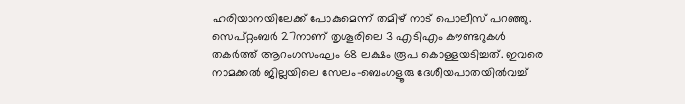ഹരിയാനയിലേക്ക് പോകുമെന്ന് തമിഴ് നാട് പൊലീസ് പറഞ്ഞു. സെപ്റ്റംബർ 27നാണ് തൃശൂരിലെ 3 എടിഎം കൗണ്ടറുകൾ തകർത്ത് ആറംഗസംഘം 68 ലക്ഷം രൂപ കൊള്ളയടിച്ചത്. ഇവരെ നാമക്കൽ ജില്ലയിലെ സേലം–ബെംഗളൂരു ദേശീയപാതയിൽവച്ച്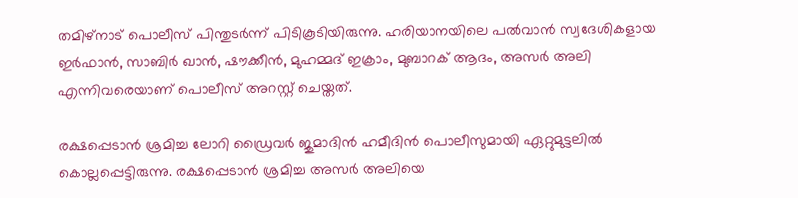തമിഴ്നാട് പൊലീസ് പിന്തുടർന്ന് പിടികൂടിയിരുന്നു. ഹരിയാനയിലെ പൽവാൻ സ്വദേശികളായ ഇർഫാൻ, സാബിർ ഖാൻ, ഷൗക്കീൻ, മുഹമ്മദ് ഇക്രാം, മുബാറക് ആദം, അസർ അലി എന്നിവരെയാണ് പൊലീസ് അറസ്റ്റ് ചെയ്തത്.

രക്ഷപ്പെടാൻ ശ്രമിച്ച ലോറി ഡ്രൈവർ ജുമാദിൻ ഹമീദിൻ പൊലീസുമായി ഏറ്റുമുട്ടലിൽ കൊല്ലപ്പെട്ടിരുന്നു. രക്ഷപ്പെടാൻ ശ്രമിച്ച അസർ അലിയെ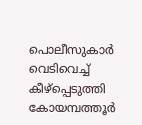പൊലീസുകാർ വെടിവെച്ച് കീഴ്‍പ്പെടുത്തി കോയമ്പത്തൂർ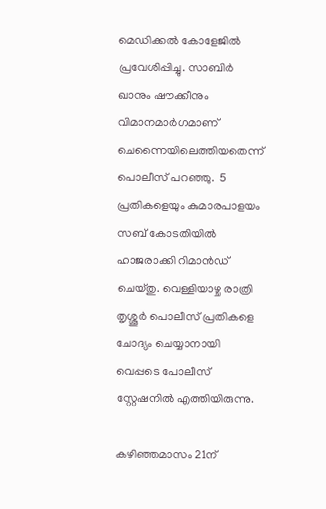മെഡിക്കൽ കോളേജിൽ പ്രവേശിപ്പിച്ചു. സാബിർ ഖാനും ഷൗക്കീനും വിമാനമാർഗമാണ് ചെന്നൈയിലെത്തിയതെന്ന് പൊലീസ് പറഞ്ഞു.  5 പ്രതികളെയും കുമാരപാളയം  സബ് കോടതിയിൽ ഹാജരാക്കി റിമാൻഡ് ചെയ്തു. വെള്ളിയാഴ്ച രാത്രി തൃശ്ശൂർ പൊലീസ് പ്രതികളെ ചോദ്യം ചെയ്യാനായി വെപ്പടെ പോലീസ് സ്റ്റേഷനിൽ എത്തിയിരുന്നു.

കഴിഞ്ഞമാസം 21ന്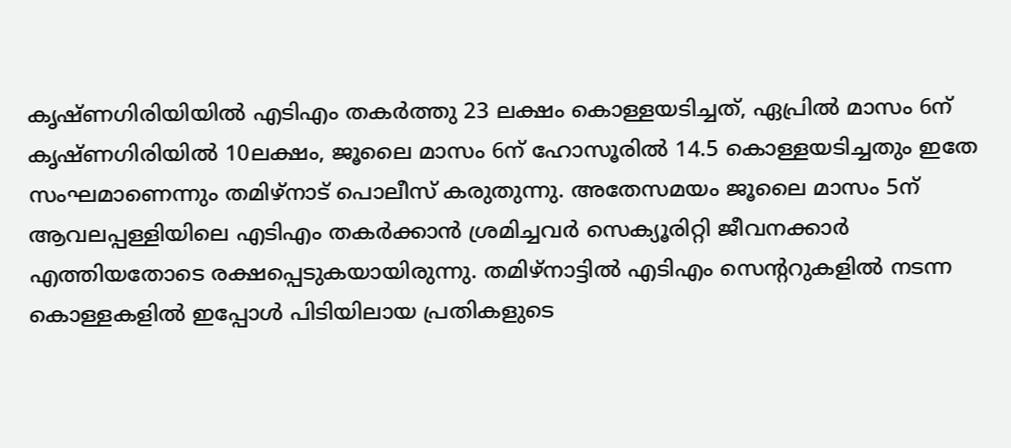കൃഷ്ണഗിരിയിയിൽ എടിഎം തകർത്തു 23 ലക്ഷം കൊള്ളയടിച്ചത്, ഏപ്രിൽ മാസം 6ന് കൃഷ്ണഗിരിയിൽ 10ലക്ഷം, ജൂലൈ മാസം 6ന് ഹോസൂരിൽ 14.5 കൊള്ളയടിച്ചതും ഇതേ സംഘമാണെന്നും തമിഴ്നാട് പൊലീസ് കരുതുന്നു. അതേസമയം ജൂലൈ മാസം 5ന് ആവലപ്പള്ളിയിലെ എടിഎം തകർക്കാൻ ശ്രമിച്ചവർ സെക്യൂരിറ്റി ജീവനക്കാർ എത്തിയതോടെ രക്ഷപ്പെടുകയായിരുന്നു. തമിഴ്നാട്ടിൽ എടിഎം സെന്ററുകളിൽ നടന്ന കൊള്ളകളിൽ ഇപ്പോൾ പിടിയിലായ പ്രതികളുടെ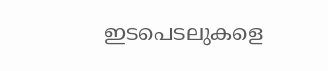ഇടപെടലുകളെ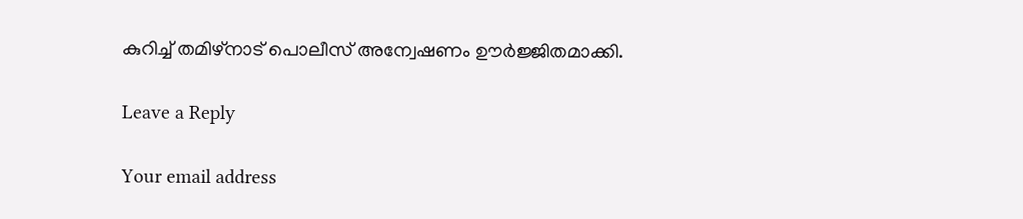കുറിച്ച് തമിഴ്നാട് പൊലീസ് അന്വേഷണം ഊർജ്ജിതമാക്കി.

Leave a Reply

Your email address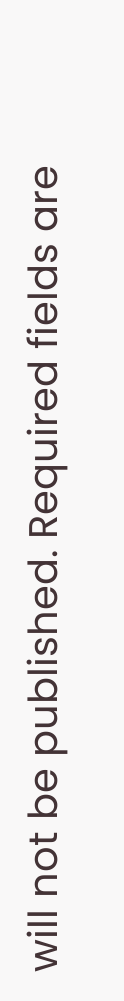will not be published. Required fields are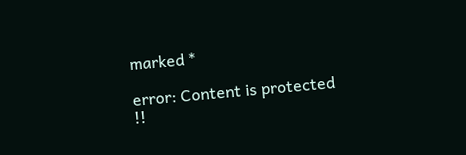marked *

error: Content is protected !!